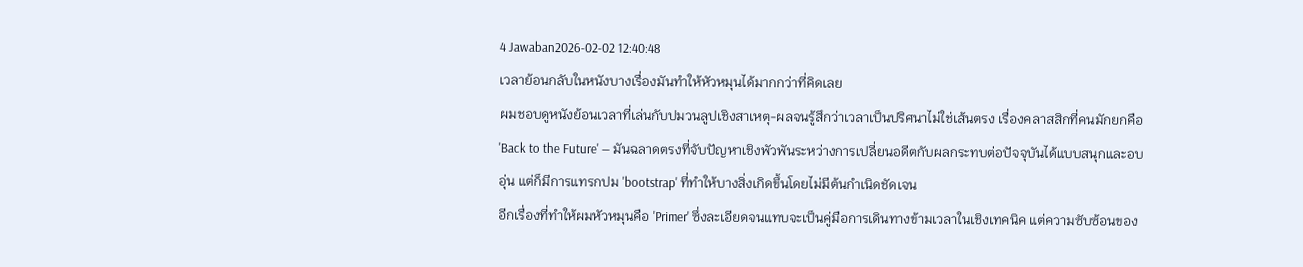4 Jawaban2026-02-02 12:40:48
เวลาย้อนกลับในหนังบางเรื่องมันทำให้หัวหมุนได้มากกว่าที่คิดเลย
ผมชอบดูหนังย้อนเวลาที่เล่นกับปมวนลูปเชิงสาเหตุ-ผลจนรู้สึกว่าเวลาเป็นปริศนาไม่ใช่เส้นตรง เรื่องคลาสสิกที่คนมักยกคือ 'Back to the Future' — มันฉลาดตรงที่จับปัญหาเชิงพัวพันระหว่างการเปลี่ยนอดีตกับผลกระทบต่อปัจจุบันได้แบบสนุกและอบอุ่น แต่ก็มีการแทรกปม 'bootstrap' ที่ทำให้บางสิ่งเกิดขึ้นโดยไม่มีต้นกำเนิดชัดเจน
อีกเรื่องที่ทำให้ผมหัวหมุนคือ 'Primer' ซึ่งละเอียดจนแทบจะเป็นคู่มือการเดินทางข้ามเวลาในเชิงเทคนิค แต่ความซับซ้อนของ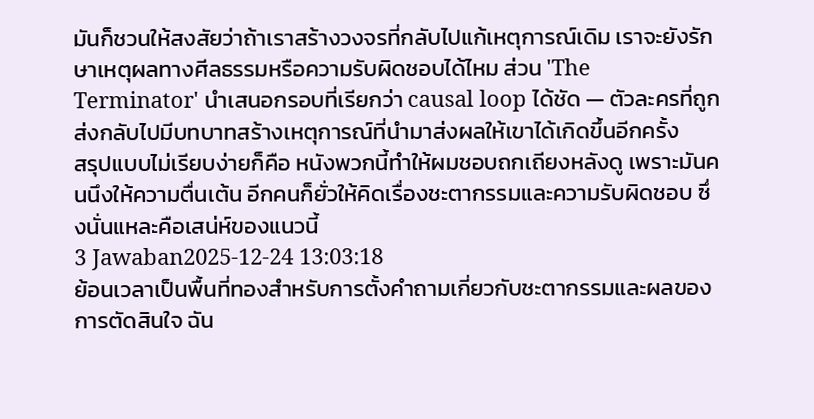มันก็ชวนให้สงสัยว่าถ้าเราสร้างวงจรที่กลับไปแก้เหตุการณ์เดิม เราจะยังรักษาเหตุผลทางศีลธรรมหรือความรับผิดชอบได้ไหม ส่วน 'The Terminator' นำเสนอกรอบที่เรียกว่า causal loop ได้ชัด — ตัวละครที่ถูกส่งกลับไปมีบทบาทสร้างเหตุการณ์ที่นำมาส่งผลให้เขาได้เกิดขึ้นอีกครั้ง
สรุปแบบไม่เรียบง่ายก็คือ หนังพวกนี้ทำให้ผมชอบถกเถียงหลังดู เพราะมันคนนึงให้ความตื่นเต้น อีกคนก็ยั่วให้คิดเรื่องชะตากรรมและความรับผิดชอบ ซึ่งนั่นแหละคือเสน่ห์ของแนวนี้
3 Jawaban2025-12-24 13:03:18
ย้อนเวลาเป็นพื้นที่ทองสำหรับการตั้งคำถามเกี่ยวกับชะตากรรมและผลของการตัดสินใจ ฉัน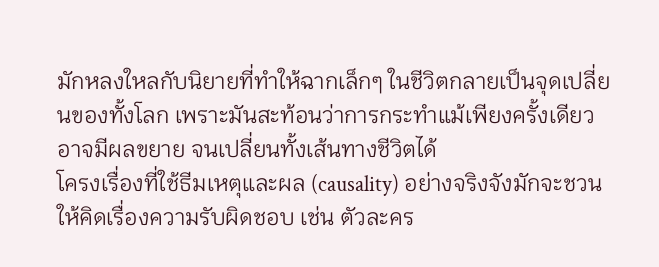มักหลงใหลกับนิยายที่ทำให้ฉากเล็กๆ ในชีวิตกลายเป็นจุดเปลี่ยนของทั้งโลก เพราะมันสะท้อนว่าการกระทำแม้เพียงครั้งเดียวอาจมีผลขยาย จนเปลี่ยนทั้งเส้นทางชีวิตได้
โครงเรื่องที่ใช้ธีมเหตุและผล (causality) อย่างจริงจังมักจะชวนให้คิดเรื่องความรับผิดชอบ เช่น ตัวละคร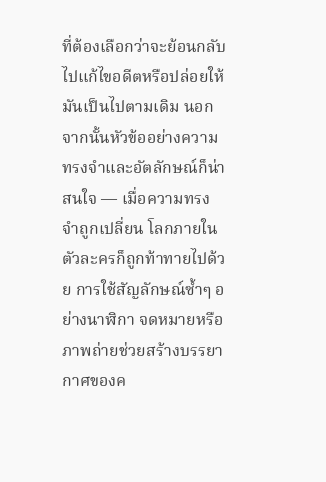ที่ต้องเลือกว่าจะย้อนกลับไปแก้ไขอดีตหรือปล่อยให้มันเป็นไปตามเดิม นอกจากนั้นหัวข้ออย่างความทรงจำและอัตลักษณ์ก็น่าสนใจ — เมื่อความทรงจำถูกเปลี่ยน โลกภายในตัวละครก็ถูกท้าทายไปด้วย การใช้สัญลักษณ์ซ้ำๆ อย่างนาฬิกา จดหมายหรือภาพถ่ายช่วยสร้างบรรยากาศของค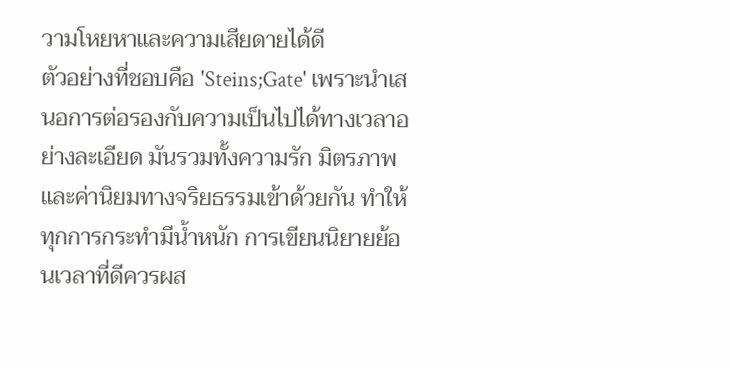วามโหยหาและความเสียดายได้ดี
ตัวอย่างที่ชอบคือ 'Steins;Gate' เพราะนำเสนอการต่อรองกับความเป็นไปได้ทางเวลาอย่างละเอียด มันรวมทั้งความรัก มิตรภาพ และค่านิยมทางจริยธรรมเข้าด้วยกัน ทำให้ทุกการกระทำมีน้ำหนัก การเขียนนิยายย้อนเวลาที่ดีควรผส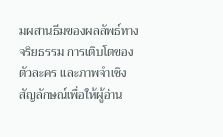มผสานธีมของผลลัพธ์ทางจริยธรรม การเติบโตของตัวละคร และภาพจำเชิงสัญลักษณ์เพื่อให้ผู้อ่าน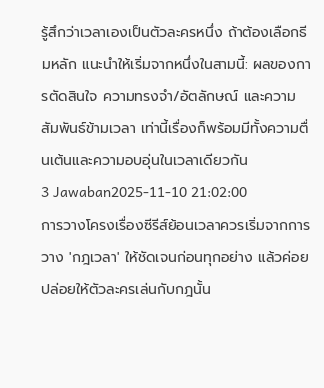รู้สึกว่าเวลาเองเป็นตัวละครหนึ่ง ถ้าต้องเลือกธีมหลัก แนะนำให้เริ่มจากหนึ่งในสามนี้: ผลของการตัดสินใจ ความทรงจำ/อัตลักษณ์ และความสัมพันธ์ข้ามเวลา เท่านี้เรื่องก็พร้อมมีทั้งความตื่นเต้นและความอบอุ่นในเวลาเดียวกัน
3 Jawaban2025-11-10 21:02:00
การวางโครงเรื่องซีรีส์ย้อนเวลาควรเริ่มจากการวาง 'กฎเวลา' ให้ชัดเจนก่อนทุกอย่าง แล้วค่อยปล่อยให้ตัวละครเล่นกับกฎนั้น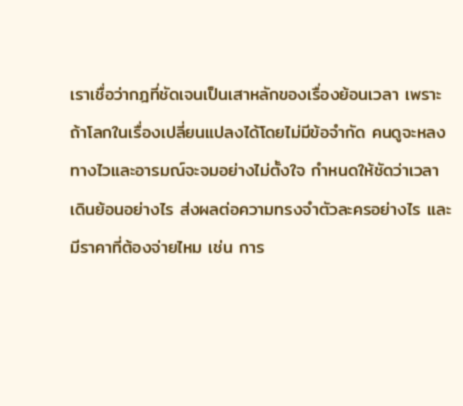เราเชื่อว่ากฎที่ชัดเจนเป็นเสาหลักของเรื่องย้อนเวลา เพราะถ้าโลกในเรื่องเปลี่ยนแปลงได้โดยไม่มีข้อจำกัด คนดูจะหลงทางไวและอารมณ์จะจมอย่างไม่ตั้งใจ กำหนดให้ชัดว่าเวลาเดินย้อนอย่างไร ส่งผลต่อความทรงจำตัวละครอย่างไร และมีราคาที่ต้องจ่ายไหม เช่น การ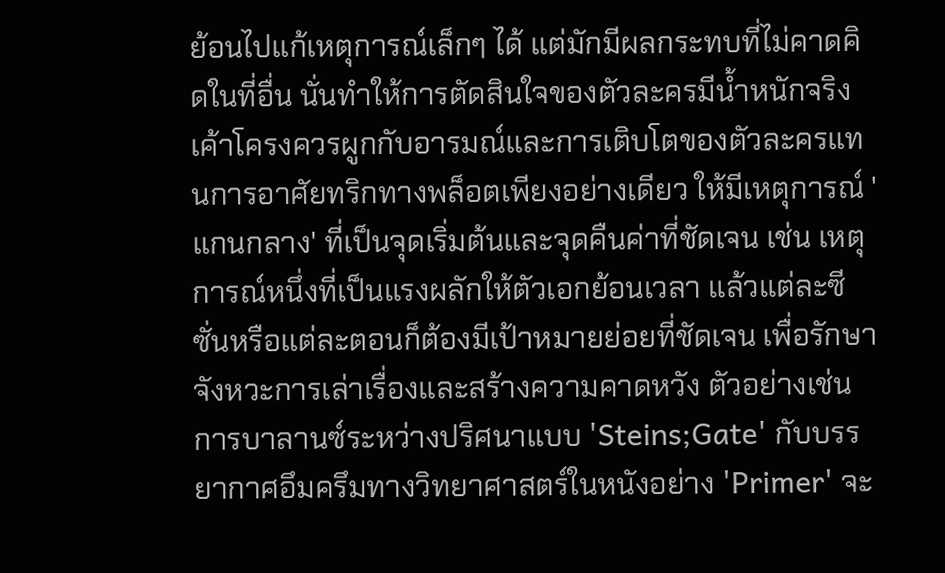ย้อนไปแก้เหตุการณ์เล็กๆ ได้ แต่มักมีผลกระทบที่ไม่คาดคิดในที่อื่น นั่นทำให้การตัดสินใจของตัวละครมีน้ำหนักจริง
เค้าโครงควรผูกกับอารมณ์และการเติบโตของตัวละครแทนการอาศัยทริกทางพล็อตเพียงอย่างเดียว ให้มีเหตุการณ์ 'แกนกลาง' ที่เป็นจุดเริ่มต้นและจุดคืนค่าที่ชัดเจน เช่น เหตุการณ์หนึ่งที่เป็นแรงผลักให้ตัวเอกย้อนเวลา แล้วแต่ละซีซั่นหรือแต่ละตอนก็ต้องมีเป้าหมายย่อยที่ชัดเจน เพื่อรักษาจังหวะการเล่าเรื่องและสร้างความคาดหวัง ตัวอย่างเช่นการบาลานซ์ระหว่างปริศนาแบบ 'Steins;Gate' กับบรรยากาศอึมครึมทางวิทยาศาสตร์ในหนังอย่าง 'Primer' จะ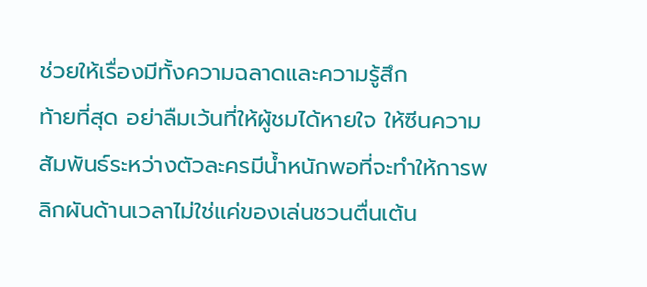ช่วยให้เรื่องมีทั้งความฉลาดและความรู้สึก
ท้ายที่สุด อย่าลืมเว้นที่ให้ผู้ชมได้หายใจ ให้ซีนความสัมพันธ์ระหว่างตัวละครมีน้ำหนักพอที่จะทำให้การพลิกผันด้านเวลาไม่ใช่แค่ของเล่นชวนตื่นเต้น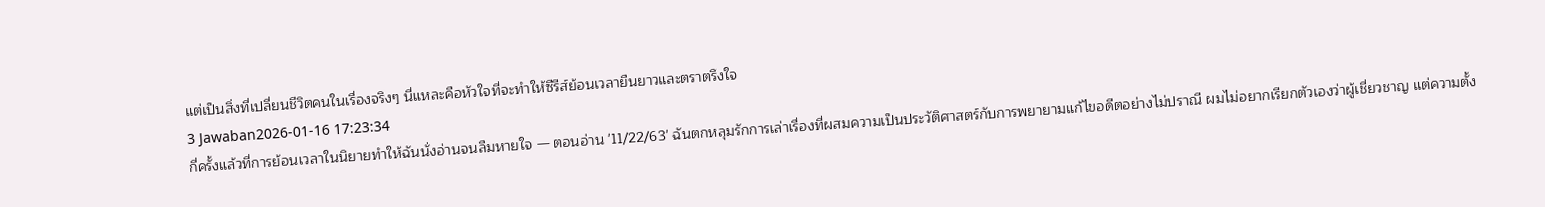แต่เป็นสิ่งที่เปลี่ยนชีวิตคนในเรื่องจริงๆ นี่แหละคือหัวใจที่จะทำให้ซีรีส์ย้อนเวลายืนยาวและตราตรึงใจ
3 Jawaban2026-01-16 17:23:34
กี่ครั้งแล้วที่การย้อนเวลาในนิยายทำให้ฉันนั่งอ่านจนลืมหายใจ — ตอนอ่าน '11/22/63' ฉันตกหลุมรักการเล่าเรื่องที่ผสมความเป็นประวัติศาสตร์กับการพยายามแก้ไขอดีตอย่างไม่ปราณี ผมไม่อยากเรียกตัวเองว่าผู้เชี่ยวชาญ แต่ความตั้ง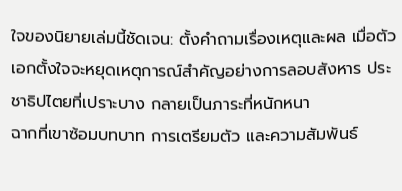ใจของนิยายเล่มนี้ชัดเจน: ตั้งคำถามเรื่องเหตุและผล เมื่อตัวเอกตั้งใจจะหยุดเหตุการณ์สำคัญอย่างการลอบสังหาร ประชาธิปไตยที่เปราะบาง กลายเป็นภาระที่หนักหนา
ฉากที่เขาซ้อมบทบาท การเตรียมตัว และความสัมพันธ์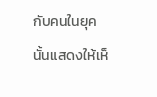กับคนในยุคนั้นแสดงให้เห็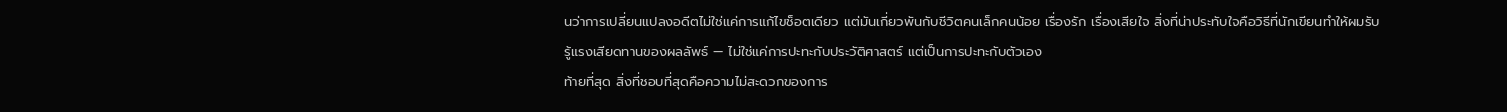นว่าการเปลี่ยนแปลงอดีตไม่ใช่แค่การแก้ไขช็อตเดียว แต่มันเกี่ยวพันกับชีวิตคนเล็กคนน้อย เรื่องรัก เรื่องเสียใจ สิ่งที่น่าประทับใจคือวิธีที่นักเขียนทำให้ผมรับรู้แรงเสียดทานของผลลัพธ์ — ไม่ใช่แค่การปะทะกับประวัติศาสตร์ แต่เป็นการปะทะกับตัวเอง
ท้ายที่สุด สิ่งที่ชอบที่สุดคือความไม่สะดวกของการ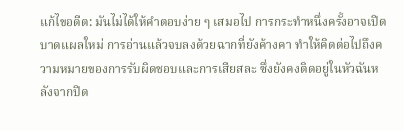แก้ไขอดีต: มันไม่ได้ให้คำตอบง่าย ๆ เสมอไป การกระทำหนึ่งครั้งอาจเปิดบาดแผลใหม่ การอ่านแล้วจบลงด้วยฉากที่ยังค้างคา ทำให้คิดต่อไปถึงความหมายของการรับผิดชอบและการเสียสละ ซึ่งยังคงติดอยู่ในหัวฉันหลังจากปิด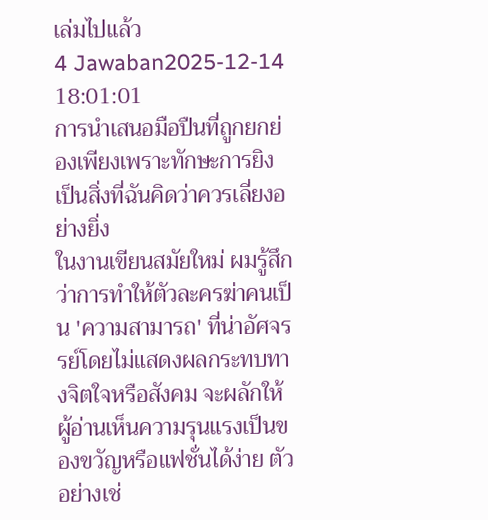เล่มไปแล้ว
4 Jawaban2025-12-14 18:01:01
การนำเสนอมือปืนที่ถูกยกย่องเพียงเพราะทักษะการยิงเป็นสิ่งที่ฉันคิดว่าควรเลี่ยงอย่างยิ่ง
ในงานเขียนสมัยใหม่ ผมรู้สึกว่าการทำให้ตัวละครฆ่าคนเป็น 'ความสามารถ' ที่น่าอัศจรรย์โดยไม่แสดงผลกระทบทางจิตใจหรือสังคม จะผลักให้ผู้อ่านเห็นความรุนแรงเป็นของขวัญหรือแฟชั่นได้ง่าย ตัวอย่างเช่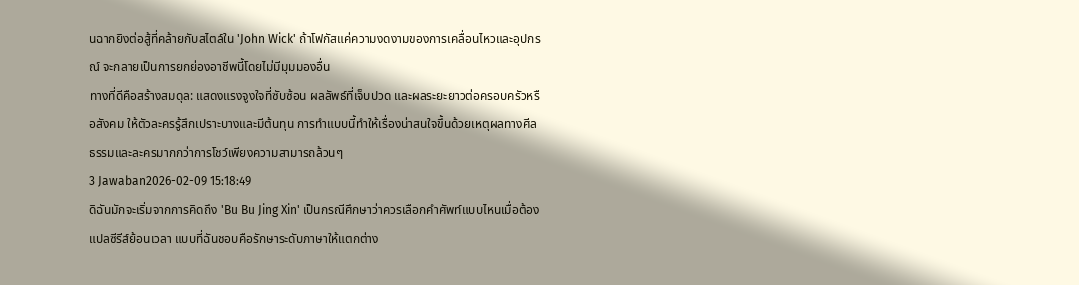นฉากยิงต่อสู้ที่คล้ายกับสไตล์ใน 'John Wick' ถ้าโฟกัสแค่ความงดงามของการเคลื่อนไหวและอุปกรณ์ จะกลายเป็นการยกย่องอาชีพนี้โดยไม่มีมุมมองอื่น
ทางที่ดีคือสร้างสมดุล: แสดงแรงจูงใจที่ซับซ้อน ผลลัพธ์ที่เจ็บปวด และผลระยะยาวต่อครอบครัวหรือสังคม ให้ตัวละครรู้สึกเปราะบางและมีต้นทุน การทำแบบนี้ทำให้เรื่องน่าสนใจขึ้นด้วยเหตุผลทางศีลธรรมและละครมากกว่าการโชว์เพียงความสามารถล้วนๆ
3 Jawaban2026-02-09 15:18:49
ดิฉันมักจะเริ่มจากการคิดถึง 'Bu Bu Jing Xin' เป็นกรณีศึกษาว่าควรเลือกคำศัพท์แบบไหนเมื่อต้องแปลซีรีส์ย้อนเวลา แบบที่ฉันชอบคือรักษาระดับภาษาให้แตกต่าง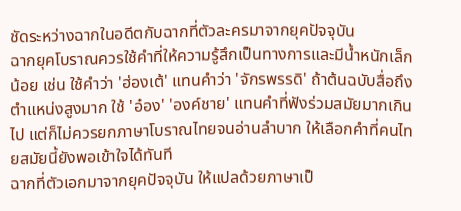ชัดระหว่างฉากในอดีตกับฉากที่ตัวละครมาจากยุคปัจจุบัน
ฉากยุคโบราณควรใช้คำที่ให้ความรู้สึกเป็นทางการและมีน้ำหนักเล็กน้อย เช่น ใช้คำว่า 'ฮ่องเต้' แทนคำว่า 'จักรพรรดิ' ถ้าต้นฉบับสื่อถึงตำแหน่งสูงมาก ใช้ 'อ๋อง' 'องค์ชาย' แทนคำที่ฟังร่วมสมัยมากเกินไป แต่ก็ไม่ควรยกภาษาโบราณไทยจนอ่านลำบาก ให้เลือกคำที่คนไทยสมัยนี้ยังพอเข้าใจได้ทันที
ฉากที่ตัวเอกมาจากยุคปัจจุบัน ให้แปลด้วยภาษาเป็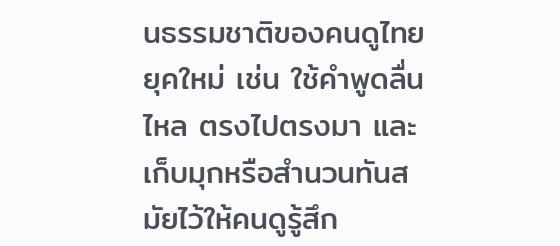นธรรมชาติของคนดูไทยยุคใหม่ เช่น ใช้คำพูดลื่นไหล ตรงไปตรงมา และเก็บมุกหรือสำนวนทันสมัยไว้ให้คนดูรู้สึก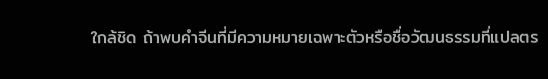ใกล้ชิด ถ้าพบคำจีนที่มีความหมายเฉพาะตัวหรือชื่อวัฒนธรรมที่แปลตร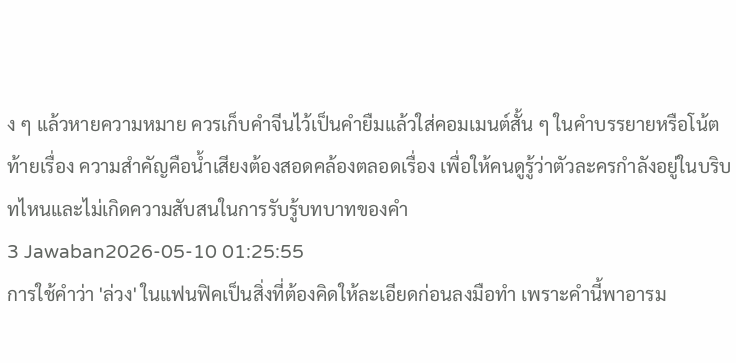ง ๆ แล้วหายความหมาย ควรเก็บคำจีนไว้เป็นคำยืมแล้วใส่คอมเมนต์สั้น ๆ ในคำบรรยายหรือโน้ตท้ายเรื่อง ความสำคัญคือน้ำเสียงต้องสอดคล้องตลอดเรื่อง เพื่อให้คนดูรู้ว่าตัวละครกำลังอยู่ในบริบทไหนและไม่เกิดความสับสนในการรับรู้บทบาทของคำ
3 Jawaban2026-05-10 01:25:55
การใช้คำว่า 'ล่วง' ในแฟนฟิคเป็นสิ่งที่ต้องคิดให้ละเอียดก่อนลงมือทำ เพราะคำนี้พาอารม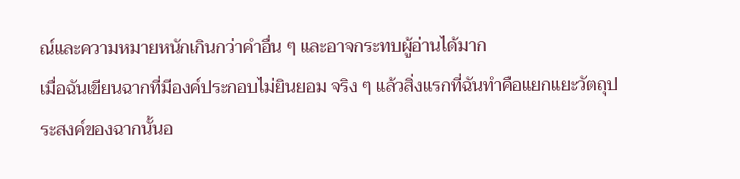ณ์และความหมายหนักเกินกว่าคำอื่น ๆ และอาจกระทบผู้อ่านได้มาก
เมื่อฉันเขียนฉากที่มีองค์ประกอบไม่ยินยอม จริง ๆ แล้วสิ่งแรกที่ฉันทำคือแยกแยะวัตถุประสงค์ของฉากนั้นอ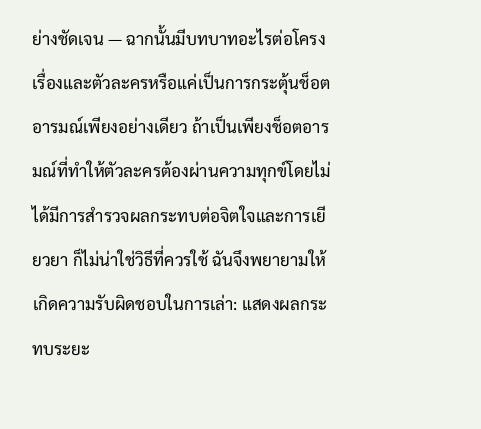ย่างชัดเจน — ฉากนั้นมีบทบาทอะไรต่อโครงเรื่องและตัวละครหรือแค่เป็นการกระตุ้นช็อตอารมณ์เพียงอย่างเดียว ถ้าเป็นเพียงช็อตอารมณ์ที่ทำให้ตัวละครต้องผ่านความทุกข์โดยไม่ได้มีการสำรวจผลกระทบต่อจิตใจและการเยียวยา ก็ไม่น่าใช่วิธีที่ควรใช้ ฉันจึงพยายามให้เกิดความรับผิดชอบในการเล่า: แสดงผลกระทบระยะ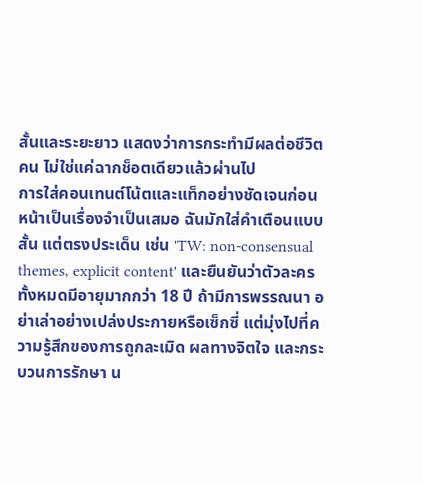สั้นและระยะยาว แสดงว่าการกระทำมีผลต่อชีวิตคน ไม่ใช่แค่ฉากช็อตเดียวแล้วผ่านไป
การใส่คอนเทนต์โน้ตและแท็กอย่างชัดเจนก่อนหน้าเป็นเรื่องจำเป็นเสมอ ฉันมักใส่คำเตือนแบบสั้น แต่ตรงประเด็น เช่น 'TW: non-consensual themes, explicit content' และยืนยันว่าตัวละครทั้งหมดมีอายุมากกว่า 18 ปี ถ้ามีการพรรณนา อย่าเล่าอย่างเปล่งประกายหรือเซ็กซี่ แต่มุ่งไปที่ความรู้สึกของการถูกละเมิด ผลทางจิตใจ และกระบวนการรักษา น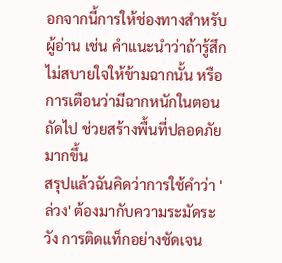อกจากนี้การให้ช่องทางสำหรับผู้อ่าน เช่น คำแนะนำว่าถ้ารู้สึกไม่สบายใจให้ข้ามฉากนั้น หรือการเตือนว่ามีฉากหนักในตอนถัดไป ช่วยสร้างพื้นที่ปลอดภัยมากขึ้น
สรุปแล้วฉันคิดว่าการใช้คำว่า 'ล่วง' ต้องมากับความระมัดระวัง การติดแท็กอย่างชัดเจน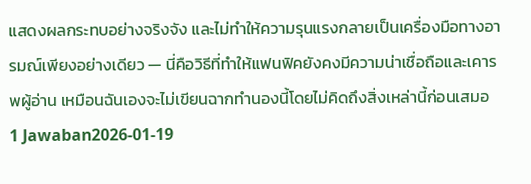แสดงผลกระทบอย่างจริงจัง และไม่ทำให้ความรุนแรงกลายเป็นเครื่องมือทางอารมณ์เพียงอย่างเดียว — นี่คือวิธีที่ทำให้แฟนฟิคยังคงมีความน่าเชื่อถือและเคารพผู้อ่าน เหมือนฉันเองจะไม่เขียนฉากทำนองนี้โดยไม่คิดถึงสิ่งเหล่านี้ก่อนเสมอ
1 Jawaban2026-01-19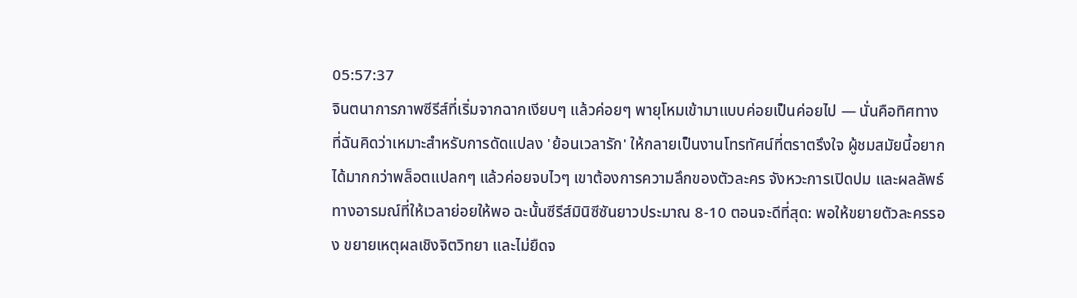05:57:37
จินตนาการภาพซีรีส์ที่เริ่มจากฉากเงียบๆ แล้วค่อยๆ พายุโหมเข้ามาแบบค่อยเป็นค่อยไป — นั่นคือทิศทางที่ฉันคิดว่าเหมาะสำหรับการดัดแปลง 'ย้อนเวลารัก' ให้กลายเป็นงานโทรทัศน์ที่ตราตรึงใจ ผู้ชมสมัยนี้อยากได้มากกว่าพล็อตแปลกๆ แล้วค่อยจบไวๆ เขาต้องการความลึกของตัวละคร จังหวะการเปิดปม และผลลัพธ์ทางอารมณ์ที่ให้เวลาย่อยให้พอ ฉะนั้นซีรีส์มินิซีซันยาวประมาณ 8-10 ตอนจะดีที่สุด: พอให้ขยายตัวละครรอง ขยายเหตุผลเชิงจิตวิทยา และไม่ยืดจ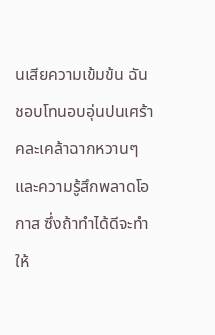นเสียความเข้มข้น ฉันชอบโทนอบอุ่นปนเศร้า คละเคล้าฉากหวานๆ และความรู้สึกพลาดโอกาส ซึ่งถ้าทำได้ดีจะทำให้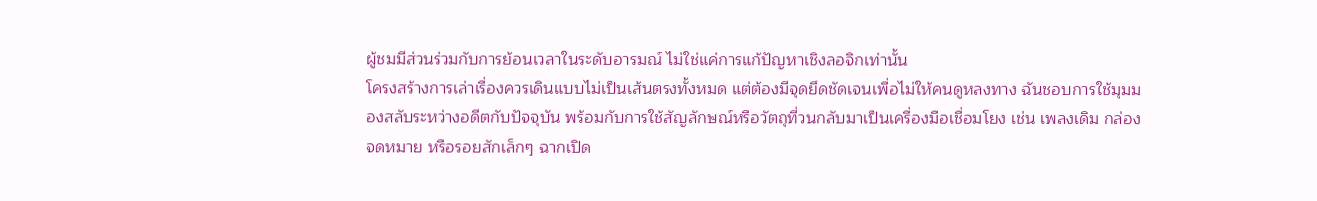ผู้ชมมีส่วนร่วมกับการย้อนเวลาในระดับอารมณ์ ไม่ใช่แค่การแก้ปัญหาเชิงลอจิกเท่านั้น
โครงสร้างการเล่าเรื่องควรเดินแบบไม่เป็นเส้นตรงทั้งหมด แต่ต้องมีจุดยึดชัดเจนเพื่อไม่ให้คนดูหลงทาง ฉันชอบการใช้มุมมองสลับระหว่างอดีตกับปัจจุบัน พร้อมกับการใช้สัญลักษณ์หรือวัตถุที่วนกลับมาเป็นเครื่องมือเชื่อมโยง เช่น เพลงเดิม กล่องจดหมาย หรือรอยสักเล็กๆ ฉากเปิด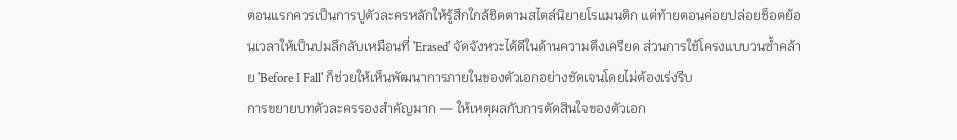ตอนแรกควรเป็นการปูตัวละครหลักให้รู้สึกใกล้ชิดตามสไตล์นิยายโรแมนติก แต่ท้ายตอนค่อยปล่อยช็อตย้อนเวลาให้เป็นปมลึกลับเหมือนที่ 'Erased' จัดจังหวะได้ดีในด้านความตึงเครียด ส่วนการใช้โครงแบบวนซ้ำคล้าย 'Before I Fall' ก็ช่วยให้เห็นพัฒนาการภายในของตัวเอกอย่างชัดเจนโดยไม่ต้องเร่งรีบ
การขยายบทตัวละครรองสำคัญมาก — ให้เหตุผลกับการตัดสินใจของตัวเอก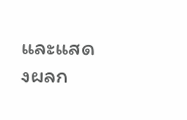และแสดงผลก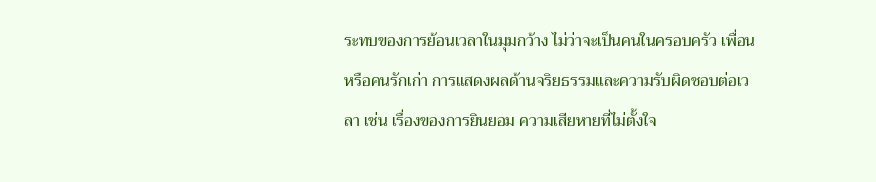ระทบของการย้อนเวลาในมุมกว้าง ไม่ว่าจะเป็นคนในครอบครัว เพื่อน หรือคนรักเก่า การแสดงผลด้านจริยธรรมและความรับผิดชอบต่อเวลา เช่น เรื่องของการยินยอม ความเสียหายที่ไม่ตั้งใจ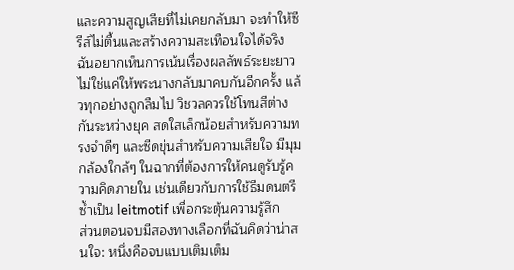และความสูญเสียที่ไม่เคยกลับมา จะทำให้ซีรีส์ไม่ตื้นและสร้างความสะเทือนใจได้จริง ฉันอยากเห็นการเน้นเรื่องผลลัพธ์ระยะยาว ไม่ใช่แค่ให้พระนางกลับมาคบกันอีกครั้ง แล้วทุกอย่างถูกลืมไป วิชวลควรใช้โทนสีต่างกันระหว่างยุค สดใสเล็กน้อยสำหรับความทรงจำดีๆ และซีดขุ่นสำหรับความเสียใจ มีมุมกล้องใกล้ๆ ในฉากที่ต้องการให้คนดูรับรู้ความคิดภายใน เช่นเดียวกับการใช้ธีมดนตรีซ้ำเป็น leitmotif เพื่อกระตุ้นความรู้สึก
ส่วนตอนจบมีสองทางเลือกที่ฉันคิดว่าน่าสนใจ: หนึ่งคือจบแบบเติมเต็ม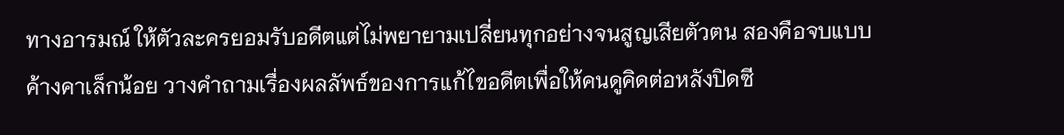ทางอารมณ์ ให้ตัวละครยอมรับอดีตแต่ไม่พยายามเปลี่ยนทุกอย่างจนสูญเสียตัวตน สองคือจบแบบค้างคาเล็กน้อย วางคำถามเรื่องผลลัพธ์ของการแก้ไขอดีตเพื่อให้คนดูคิดต่อหลังปิดซี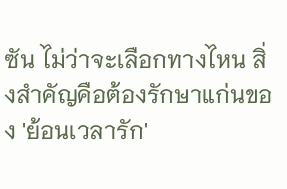ซัน ไม่ว่าจะเลือกทางไหน สิ่งสำคัญคือต้องรักษาแก่นของ 'ย้อนเวลารัก'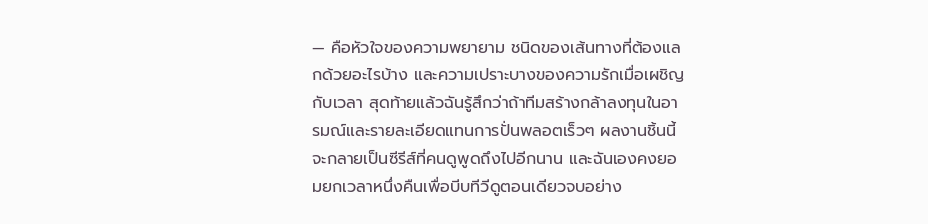— คือหัวใจของความพยายาม ชนิดของเส้นทางที่ต้องแลกด้วยอะไรบ้าง และความเปราะบางของความรักเมื่อเผชิญกับเวลา สุดท้ายแล้วฉันรู้สึกว่าถ้าทีมสร้างกล้าลงทุนในอารมณ์และรายละเอียดแทนการปั่นพลอตเร็วๆ ผลงานชิ้นนี้จะกลายเป็นซีรีส์ที่คนดูพูดถึงไปอีกนาน และฉันเองคงยอมยกเวลาหนึ่งคืนเพื่อบีบทีวีดูตอนเดียวจบอย่าง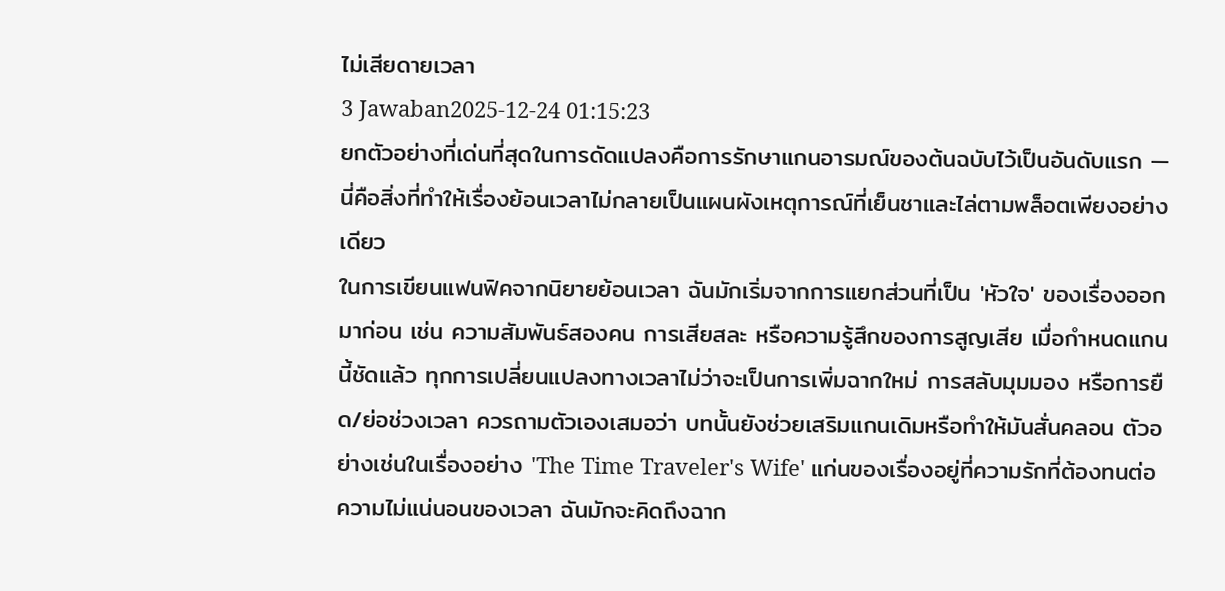ไม่เสียดายเวลา
3 Jawaban2025-12-24 01:15:23
ยกตัวอย่างที่เด่นที่สุดในการดัดแปลงคือการรักษาแกนอารมณ์ของต้นฉบับไว้เป็นอันดับแรก — นี่คือสิ่งที่ทำให้เรื่องย้อนเวลาไม่กลายเป็นแผนผังเหตุการณ์ที่เย็นชาและไล่ตามพล็อตเพียงอย่างเดียว
ในการเขียนแฟนฟิคจากนิยายย้อนเวลา ฉันมักเริ่มจากการแยกส่วนที่เป็น 'หัวใจ' ของเรื่องออกมาก่อน เช่น ความสัมพันธ์สองคน การเสียสละ หรือความรู้สึกของการสูญเสีย เมื่อกำหนดแกนนี้ชัดแล้ว ทุกการเปลี่ยนแปลงทางเวลาไม่ว่าจะเป็นการเพิ่มฉากใหม่ การสลับมุมมอง หรือการยืด/ย่อช่วงเวลา ควรถามตัวเองเสมอว่า บทนั้นยังช่วยเสริมแกนเดิมหรือทำให้มันสั่นคลอน ตัวอย่างเช่นในเรื่องอย่าง 'The Time Traveler's Wife' แก่นของเรื่องอยู่ที่ความรักที่ต้องทนต่อความไม่แน่นอนของเวลา ฉันมักจะคิดถึงฉาก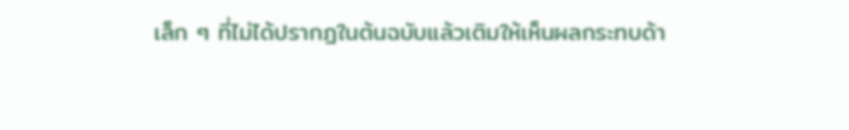เล็ก ๆ ที่ไม่ได้ปรากฏในต้นฉบับแล้วเติมให้เห็นผลกระทบด้า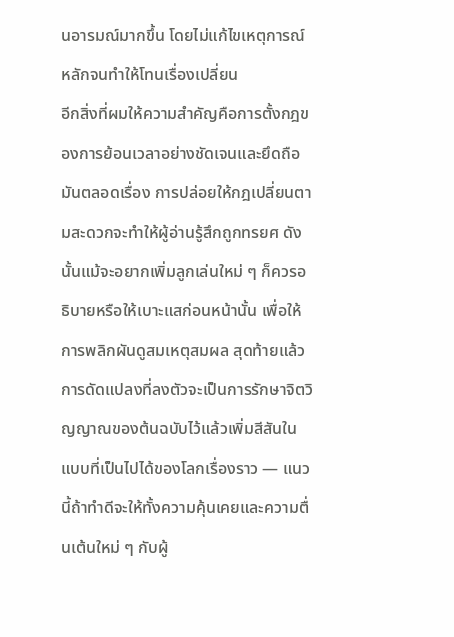นอารมณ์มากขึ้น โดยไม่แก้ไขเหตุการณ์หลักจนทำให้โทนเรื่องเปลี่ยน
อีกสิ่งที่ผมให้ความสำคัญคือการตั้งกฎของการย้อนเวลาอย่างชัดเจนและยึดถือมันตลอดเรื่อง การปล่อยให้กฎเปลี่ยนตามสะดวกจะทำให้ผู้อ่านรู้สึกถูกทรยศ ดังนั้นแม้จะอยากเพิ่มลูกเล่นใหม่ ๆ ก็ควรอธิบายหรือให้เบาะแสก่อนหน้านั้น เพื่อให้การพลิกผันดูสมเหตุสมผล สุดท้ายแล้วการดัดแปลงที่ลงตัวจะเป็นการรักษาจิตวิญญาณของต้นฉบับไว้แล้วเพิ่มสีสันในแบบที่เป็นไปได้ของโลกเรื่องราว — แนวนี้ถ้าทำดีจะให้ทั้งความคุ้นเคยและความตื่นเต้นใหม่ ๆ กับผู้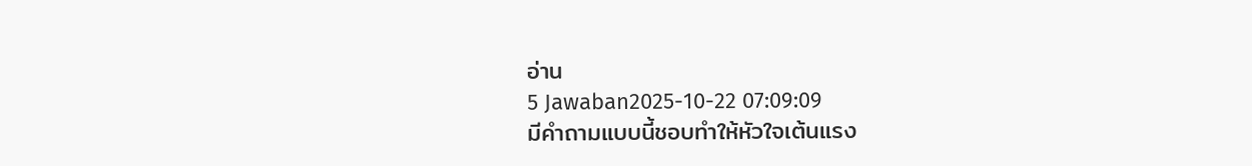อ่าน
5 Jawaban2025-10-22 07:09:09
มีคำถามแบบนี้ชอบทำให้หัวใจเต้นแรง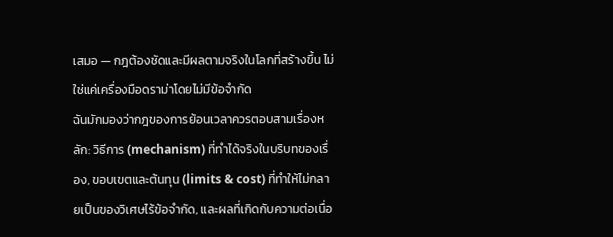เสมอ — กฎต้องชัดและมีผลตามจริงในโลกที่สร้างขึ้น ไม่ใช่แค่เครื่องมือดราม่าโดยไม่มีข้อจำกัด
ฉันมักมองว่ากฎของการย้อนเวลาควรตอบสามเรื่องหลัก: วิธีการ (mechanism) ที่ทำได้จริงในบริบทของเรื่อง, ขอบเขตและต้นทุน (limits & cost) ที่ทำให้ไม่กลายเป็นของวิเศษไร้ข้อจำกัด, และผลที่เกิดกับความต่อเนื่อ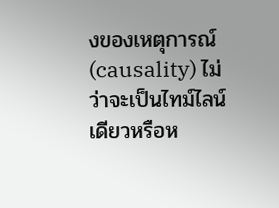งของเหตุการณ์ (causality) ไม่ว่าจะเป็นไทม์ไลน์เดียวหรือห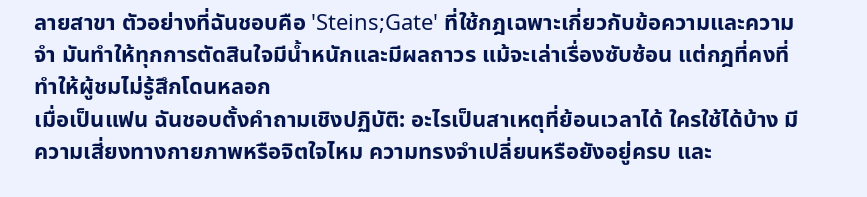ลายสาขา ตัวอย่างที่ฉันชอบคือ 'Steins;Gate' ที่ใช้กฎเฉพาะเกี่ยวกับข้อความและความจำ มันทำให้ทุกการตัดสินใจมีน้ำหนักและมีผลถาวร แม้จะเล่าเรื่องซับซ้อน แต่กฎที่คงที่ทำให้ผู้ชมไม่รู้สึกโดนหลอก
เมื่อเป็นแฟน ฉันชอบตั้งคำถามเชิงปฏิบัติ: อะไรเป็นสาเหตุที่ย้อนเวลาได้ ใครใช้ได้บ้าง มีความเสี่ยงทางกายภาพหรือจิตใจไหม ความทรงจำเปลี่ยนหรือยังอยู่ครบ และ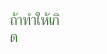ถ้าทำให้เกิด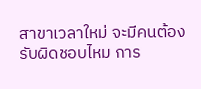สาขาเวลาใหม่ จะมีคนต้องรับผิดชอบไหม การ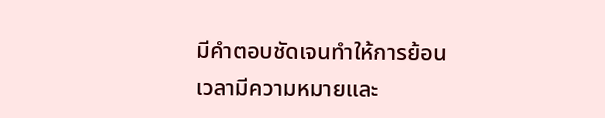มีคำตอบชัดเจนทำให้การย้อนเวลามีความหมายและ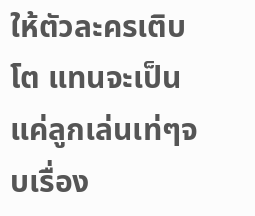ให้ตัวละครเติบโต แทนจะเป็นแค่ลูกเล่นเท่ๆจบเรื่อง